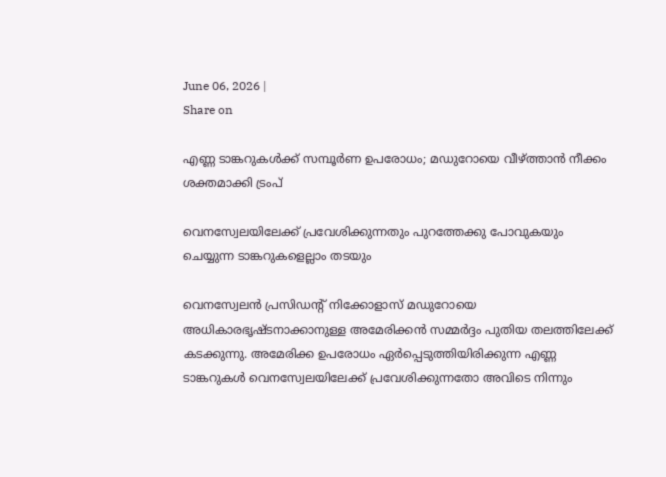June 06, 2026 |
Share on

എണ്ണ ടാങ്കറുകള്‍ക്ക് സമ്പൂര്‍ണ ഉപരോധം; മഡുറോയെ വീഴ്ത്താന്‍ നീക്കം ശക്തമാക്കി ട്രംപ്

വെനസ്വേലയിലേക്ക് പ്രവേശിക്കുന്നതും പുറത്തേക്കു പോവുകയും ചെയ്യുന്ന ടാങ്കറുകളെല്ലാം തടയും

വെനസ്വേലന്‍ പ്രസിഡന്റ് നിക്കോളാസ് മഡുറോയെ അധികാരഭൃഷ്ടനാക്കാനുള്ള അമേരിക്കന്‍ സമ്മര്‍ദ്ദം പുതിയ തലത്തിലേക്ക് കടക്കുന്നു. അമേരിക്ക ഉപരോധം ഏര്‍പ്പെടുത്തിയിരിക്കുന്ന എണ്ണ ടാങ്കറുകള്‍ വെനസ്വേലയിലേക്ക് പ്രവേശിക്കുന്നതോ അവിടെ നിന്നും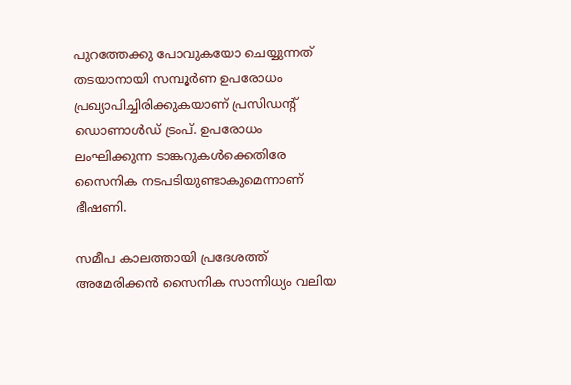പുറത്തേക്കു പോവുകയോ ചെയ്യുന്നത് തടയാനായി സമ്പൂര്‍ണ ഉപരോധം പ്രഖ്യാപിച്ചിരിക്കുകയാണ് പ്രസിഡന്റ് ഡൊണാള്‍ഡ് ട്രംപ്. ഉപരോധം ലംഘിക്കുന്ന ടാങ്കറുകള്‍ക്കെതിരേ സൈനിക നടപടിയുണ്ടാകുമെന്നാണ് ഭീഷണി.

സമീപ കാലത്തായി പ്രദേശത്ത് അമേരിക്കന്‍ സൈനിക സാന്നിധ്യം വലിയ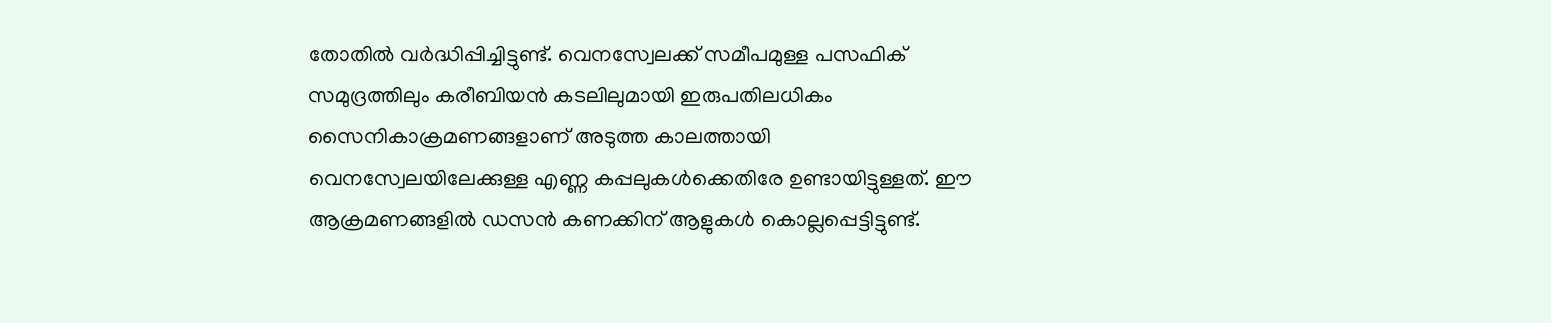തോതില്‍ വര്‍ദ്ധിപ്പിച്ചിട്ടുണ്ട്. വെനസ്വേലക്ക് സമീപമുള്ള പസഫിക് സമുദ്രത്തിലും കരീബിയന്‍ കടലിലുമായി ഇരുപതിലധികം സൈനികാക്രമണങ്ങളാണ് അടുത്ത കാലത്തായി വെനസ്വേലയിലേക്കുള്ള എണ്ണ കപ്പലുകള്‍ക്കെതിരേ ഉണ്ടായിട്ടുള്ളത്. ഈ ആക്രമണങ്ങളില്‍ ഡസന്‍ കണക്കിന് ആളുകള്‍ കൊല്ലപ്പെട്ടിട്ടുണ്ട്.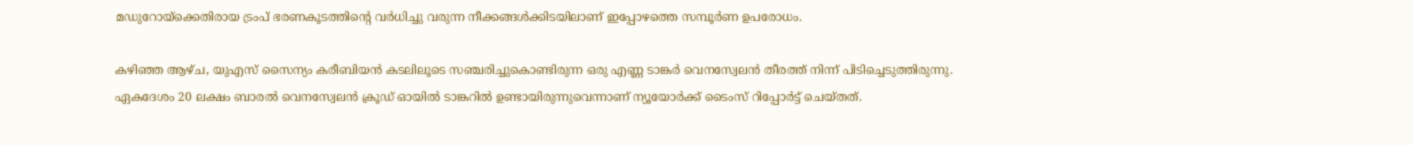മഡുറോയ്ക്കെതിരായ ട്രംപ് ഭരണകൂടത്തിന്റെ വര്‍ധിച്ചു വരുന്ന നീക്കങ്ങള്‍ക്കിടയിലാണ് ഇപ്പോഴത്തെ സമ്പൂര്‍ണ ഉപരോധം.

കഴിഞ്ഞ ആഴ്ച, യുഎസ് സൈന്യം കരീബിയന്‍ കടലിലൂടെ സഞ്ചരിച്ചുകൊണ്ടിരുന്ന ഒരു എണ്ണ ടാങ്കര്‍ വെനസ്വേലന്‍ തീരത്ത് നിന്ന് പിടിച്ചെടുത്തിരുന്നു. ഏകദേശം 20 ലക്ഷം ബാരല്‍ വെനസ്വേലന്‍ ക്രൂഡ് ഓയില്‍ ടാങ്കറില്‍ ഉണ്ടായിരുന്നുവെന്നാണ് ന്യൂയോര്‍ക്ക് ടൈംസ് റിപ്പോര്‍ട്ട് ചെയ്തത്.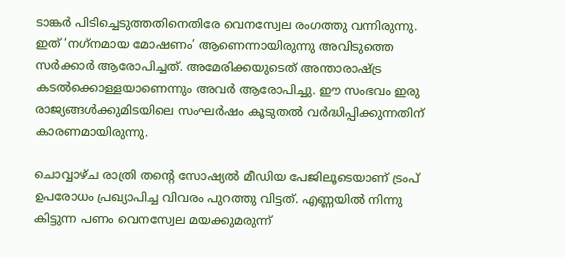ടാങ്കര്‍ പിടിച്ചെടുത്തതിനെതിരേ വെനസ്വേല രംഗത്തു വന്നിരുന്നു. ഇത് ‘നഗ്‌നമായ മോഷണം’ ആണെന്നായിരുന്നു അവിടുത്തെ സര്‍ക്കാര്‍ ആരോപിച്ചത്. അമേരിക്കയുടെത് അന്താരാഷ്ട്ര കടല്‍ക്കൊള്ളയാണെന്നും അവര്‍ ആരോപിച്ചു. ഈ സംഭവം ഇരു രാജ്യങ്ങള്‍ക്കുമിടയിലെ സംഘര്‍ഷം കൂടുതല്‍ വര്‍ദ്ധിപ്പിക്കുന്നതിന് കാരണമായിരുന്നു.

ചൊവ്വാഴ്ച രാത്രി തന്റെ സോഷ്യല്‍ മീഡിയ പേജിലൂടെയാണ് ട്രംപ് ഉപരോധം പ്രഖ്യാപിച്ച വിവരം പുറത്തു വിട്ടത്. എണ്ണയില്‍ നിന്നു കിട്ടുന്ന പണം വെനസ്വേല മയക്കുമരുന്ന്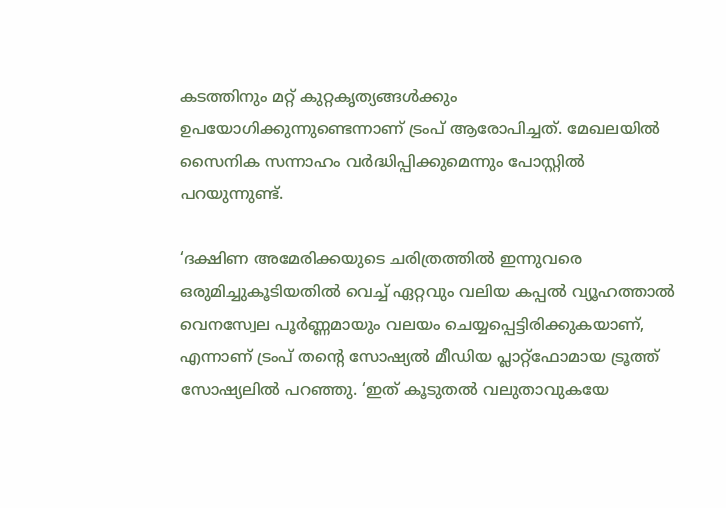കടത്തിനും മറ്റ് കുറ്റകൃത്യങ്ങള്‍ക്കും ഉപയോഗിക്കുന്നുണ്ടെന്നാണ് ട്രംപ് ആരോപിച്ചത്. മേഖലയില്‍ സൈനിക സന്നാഹം വര്‍ദ്ധിപ്പിക്കുമെന്നും പോസ്റ്റില്‍ പറയുന്നുണ്ട്.

‘ദക്ഷിണ അമേരിക്കയുടെ ചരിത്രത്തില്‍ ഇന്നുവരെ ഒരുമിച്ചുകൂടിയതില്‍ വെച്ച് ഏറ്റവും വലിയ കപ്പല്‍ വ്യൂഹത്താല്‍ വെനസ്വേല പൂര്‍ണ്ണമായും വലയം ചെയ്യപ്പെട്ടിരിക്കുകയാണ്, എന്നാണ് ട്രംപ് തന്റെ സോഷ്യല്‍ മീഡിയ പ്ലാറ്റ്ഫോമായ ട്രൂത്ത് സോഷ്യലില്‍ പറഞ്ഞു. ‘ഇത് കൂടുതല്‍ വലുതാവുകയേ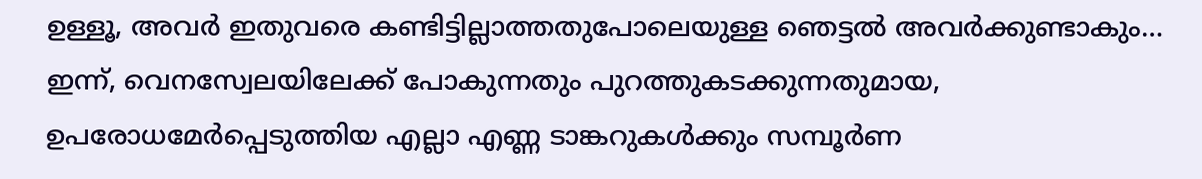ഉള്ളൂ, അവര്‍ ഇതുവരെ കണ്ടിട്ടില്ലാത്തതുപോലെയുള്ള ഞെട്ടല്‍ അവര്‍ക്കുണ്ടാകും… ഇന്ന്, വെനസ്വേലയിലേക്ക് പോകുന്നതും പുറത്തുകടക്കുന്നതുമായ, ഉപരോധമേര്‍പ്പെടുത്തിയ എല്ലാ എണ്ണ ടാങ്കറുകള്‍ക്കും സമ്പൂര്‍ണ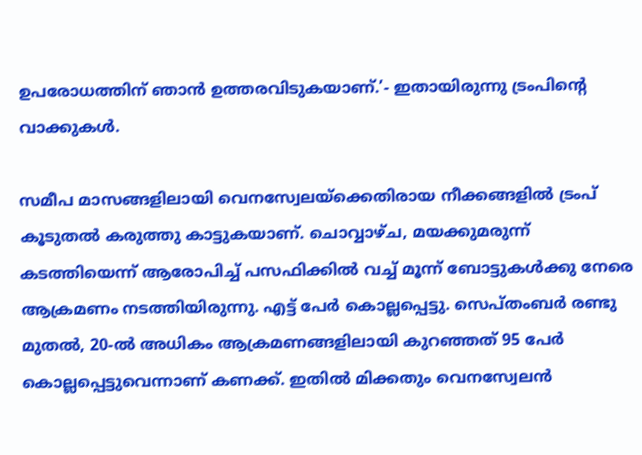ഉപരോധത്തിന് ഞാന്‍ ഉത്തരവിടുകയാണ്.’- ഇതായിരുന്നു ട്രംപിന്റെ വാക്കുകള്‍.

സമീപ മാസങ്ങളിലായി വെനസ്വേലയ്‌ക്കെതിരായ നീക്കങ്ങളില്‍ ട്രംപ് കൂടുതല്‍ കരുത്തു കാട്ടുകയാണ്. ചൊവ്വാഴ്ച, മയക്കുമരുന്ന് കടത്തിയെന്ന് ആരോപിച്ച് പസഫിക്കില്‍ വച്ച് മൂന്ന് ബോട്ടുകള്‍ക്കു നേരെ ആക്രമണം നടത്തിയിരുന്നു. എട്ട് പേര്‍ കൊല്ലപ്പെട്ടു. സെപ്തംബര്‍ രണ്ടു മുതല്‍, 20-ല്‍ അധികം ആക്രമണങ്ങളിലായി കുറഞ്ഞത് 95 പേര്‍ കൊല്ലപ്പെട്ടുവെന്നാണ് കണക്ക്. ഇതില്‍ മിക്കതും വെനസ്വേലന്‍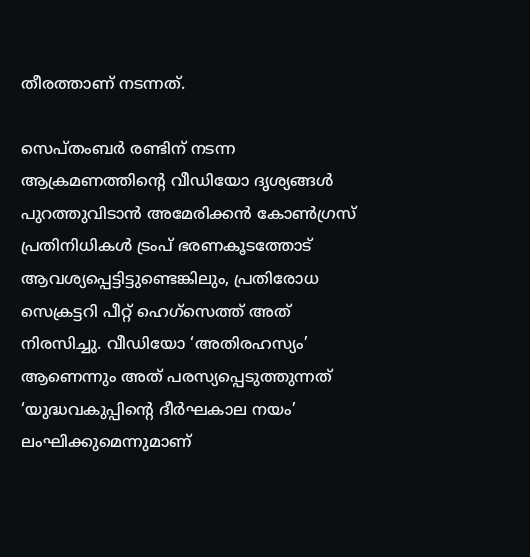തീരത്താണ് നടന്നത്.

സെപ്തംബര്‍ രണ്ടിന് നടന്ന ആക്രമണത്തിന്റെ വീഡിയോ ദൃശ്യങ്ങള്‍ പുറത്തുവിടാന്‍ അമേരിക്കന്‍ കോണ്‍ഗ്രസ് പ്രതിനിധികള്‍ ട്രംപ് ഭരണകൂടത്തോട് ആവശ്യപ്പെട്ടിട്ടുണ്ടെങ്കിലും, പ്രതിരോധ സെക്രട്ടറി പീറ്റ് ഹെഗ്‌സെത്ത് അത് നിരസിച്ചു. വീഡിയോ ‘അതിരഹസ്യം’ ആണെന്നും അത് പരസ്യപ്പെടുത്തുന്നത് ‘യുദ്ധവകുപ്പിന്റെ ദീര്‍ഘകാല നയം’ ലംഘിക്കുമെന്നുമാണ്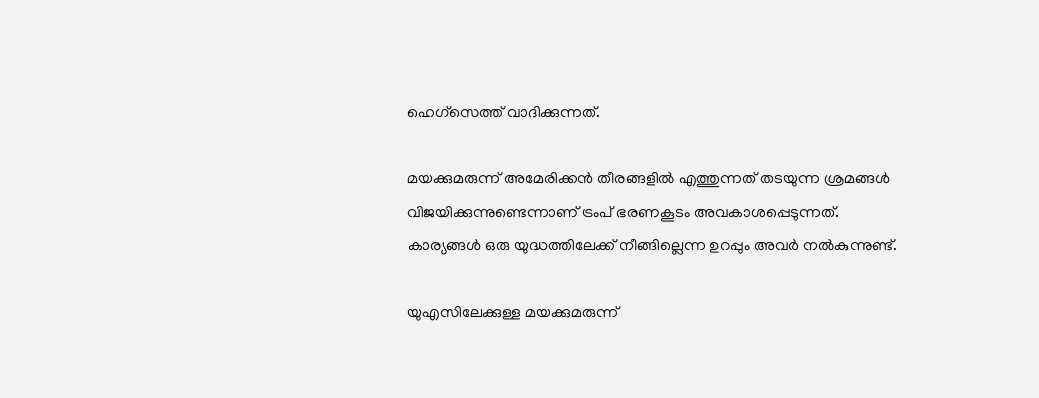ഹെഗ്‌സെത്ത് വാദിക്കുന്നത്.

മയക്കുമരുന്ന് അമേരിക്കന്‍ തീരങ്ങളില്‍ എത്തുന്നത് തടയുന്ന ശ്രമങ്ങള്‍ വിജയിക്കുന്നുണ്ടെന്നാണ് ട്രംപ് ഭരണകൂടം അവകാശപ്പെടുന്നത്. കാര്യങ്ങള്‍ ഒരു യുദ്ധത്തിലേക്ക് നീങ്ങില്ലെന്ന ഉറപ്പും അവര്‍ നല്‍കുന്നുണ്ട്.

യുഎസിലേക്കുള്ള മയക്കുമരുന്ന്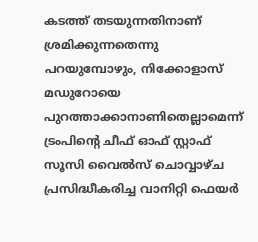കടത്ത് തടയുന്നതിനാണ് ശ്രമിക്കുന്നതെന്നു പറയുമ്പോഴും, നിക്കോളാസ് മഡുറോയെ പുറത്താക്കാനാണിതെല്ലാമെന്ന് ട്രംപിന്റെ ചീഫ് ഓഫ് സ്റ്റാഫ് സൂസി വൈല്‍സ് ചൊവ്വാഴ്ച പ്രസിദ്ധീകരിച്ച വാനിറ്റി ഫെയര്‍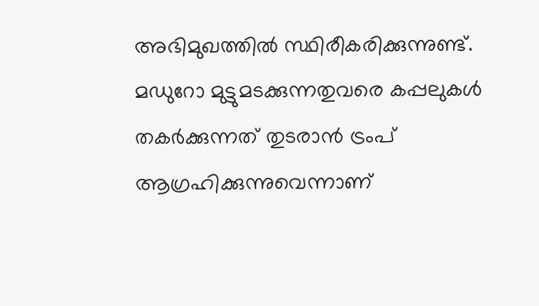അഭിമുഖത്തില്‍ സ്ഥിരീകരിക്കുന്നുണ്ട്. മഡുറോ മുട്ടുമടക്കുന്നതുവരെ കപ്പലുകള്‍ തകര്‍ക്കുന്നത് തുടരാന്‍ ട്രംപ് ആഗ്രഹിക്കുന്നുവെന്നാണ്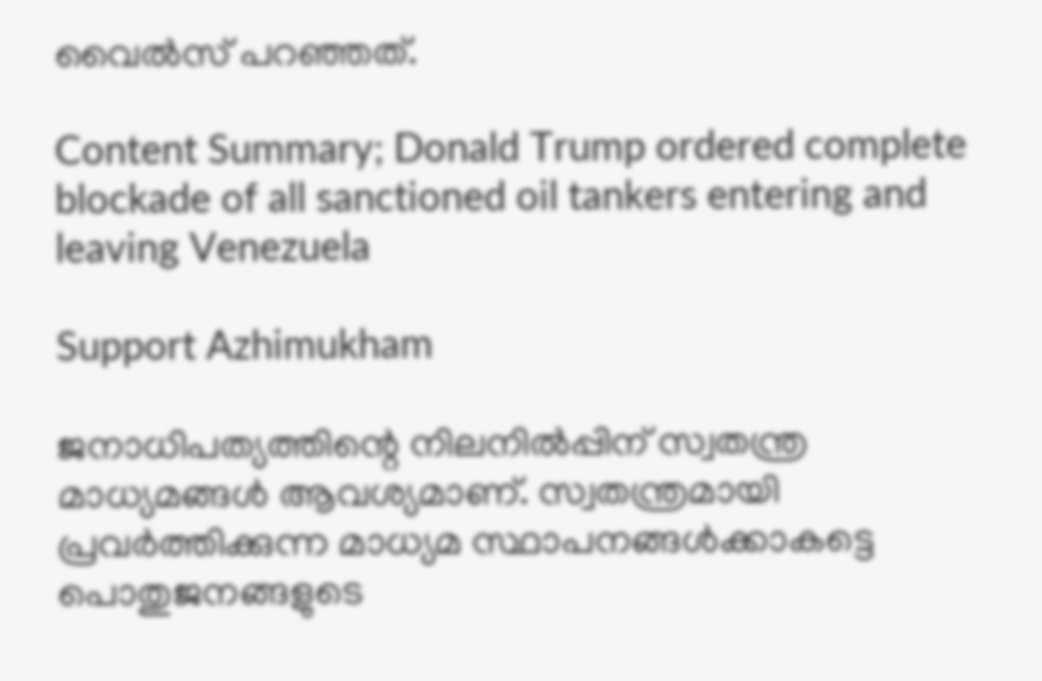വൈല്‍സ് പറഞ്ഞത്.

Content Summary; Donald Trump ordered complete blockade of all sanctioned oil tankers entering and leaving Venezuela

Support Azhimukham

ജനാധിപത്യത്തിന്റെ നിലനിൽപ്പിന് സ്വതന്ത്ര മാധ്യമങ്ങൾ ആവശ്യമാണ്. സ്വതന്ത്രമായി പ്രവർത്തിക്കുന്ന മാധ്യമ സ്ഥാപനങ്ങൾക്കാകട്ടെ പൊതുജനങ്ങളുടെ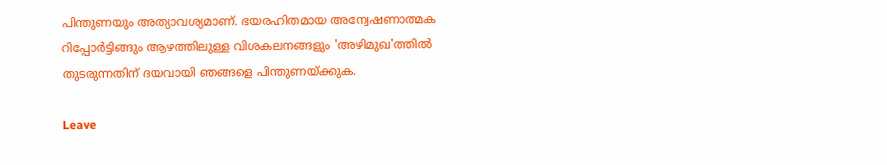പിന്തുണയും അത്യാവശ്യമാണ്. ഭയരഹിതമായ അന്വേഷണാത്മക റിപ്പോർട്ടിങ്ങും ആഴത്തിലുള്ള വിശകലനങ്ങളും 'അഴിമുഖ'ത്തിൽ തുടരുന്നതിന് ദയവായി ഞങ്ങളെ പിന്തുണയ്ക്കുക.

Leave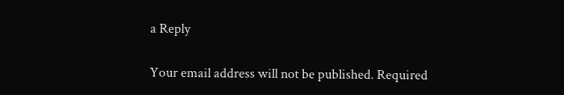a Reply

Your email address will not be published. Required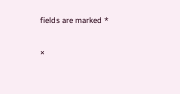fields are marked *

×